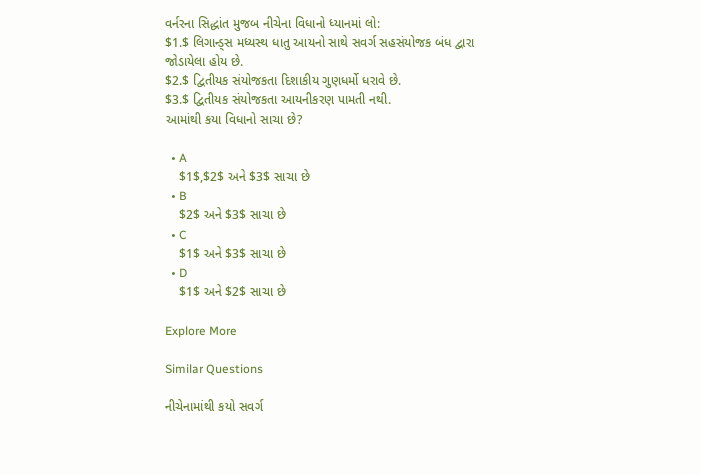વર્નરના સિદ્ધાંત મુજબ નીચેના વિધાનો ધ્યાનમાં લો:
$1.$ લિગાન્ડ્સ મધ્યસ્થ ધાતુ આયનો સાથે સવર્ગ સહસંયોજક બંધ દ્વારા જોડાયેલા હોય છે.
$2.$ દ્વિતીયક સંયોજકતા દિશાકીય ગુણધર્મો ધરાવે છે.
$3.$ દ્વિતીયક સંયોજકતા આયનીકરણ પામતી નથી.
આમાંથી કયા વિધાનો સાચા છે?

  • A
    $1$,$2$ અને $3$ સાચા છે
  • B
    $2$ અને $3$ સાચા છે
  • C
    $1$ અને $3$ સાચા છે
  • D
    $1$ અને $2$ સાચા છે

Explore More

Similar Questions

નીચેનામાંથી કયો સવર્ગ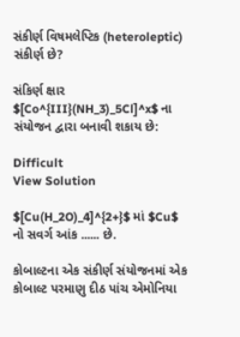સંકીર્ણ વિષમલેપ્ટિક (heteroleptic) સંકીર્ણ છે?

સંકિર્ણ ક્ષાર $[Co^{III}(NH_3)_5Cl]^x$ ના સંયોજન દ્વારા બનાવી શકાય છે:

Difficult
View Solution

$[Cu(H_2O)_4]^{2+}$ માં $Cu$ નો સવર્ગ આંક ...... છે.

કોબાલ્ટના એક સંકીર્ણ સંયોજનમાં એક કોબાલ્ટ પરમાણુ દીઠ પાંચ એમોનિયા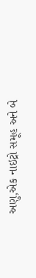અણુ,એક નાઇટ્રો સમૂહ અને બે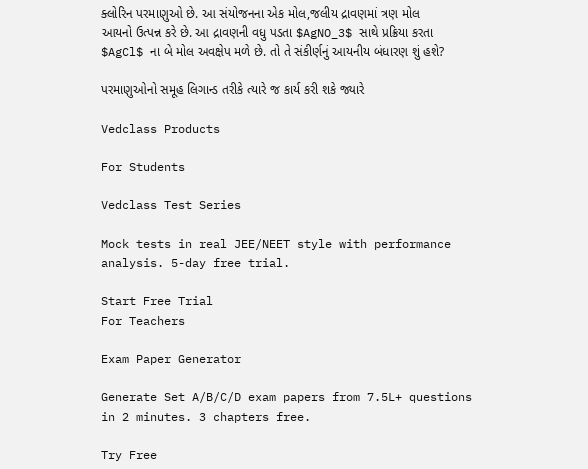ક્લોરિન પરમાણુઓ છે. આ સંયોજનના એક મોલ,જલીય દ્રાવણમાં ત્રણ મોલ આયનો ઉત્પન્ન કરે છે. આ દ્રાવણની વધુ પડતા $AgNO_3$ સાથે પ્રક્રિયા કરતા $AgCl$ ના બે મોલ અવક્ષેપ મળે છે. તો તે સંકીર્ણનું આયનીય બંધારણ શું હશે?

પરમાણુઓનો સમૂહ લિગાન્ડ તરીકે ત્યારે જ કાર્ય કરી શકે જ્યારે

Vedclass Products

For Students

Vedclass Test Series

Mock tests in real JEE/NEET style with performance analysis. 5-day free trial.

Start Free Trial
For Teachers

Exam Paper Generator

Generate Set A/B/C/D exam papers from 7.5L+ questions in 2 minutes. 3 chapters free.

Try Free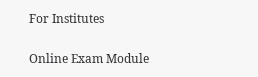For Institutes

Online Exam Module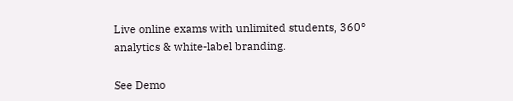Live online exams with unlimited students, 360° analytics & white-label branding.

See Demo